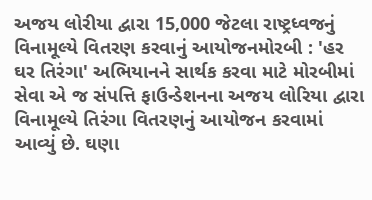અજય લોરીયા દ્વારા 15,000 જેટલા રાષ્ટ્રધ્વજનું વિનામૂલ્યે વિતરણ કરવાનું આયોજનમોરબી : 'હર ઘર તિરંગા' અભિયાનને સાર્થક કરવા માટે મોરબીમાં સેવા એ જ સંપત્તિ ફાઉન્ડેશનના અજય લોરિયા દ્વારા વિનામૂલ્યે તિરંગા વિતરણનું આયોજન કરવામાં આવ્યું છે. ઘણા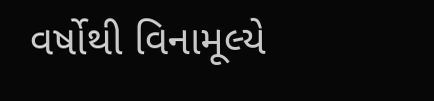વર્ષોથી વિનામૂલ્યે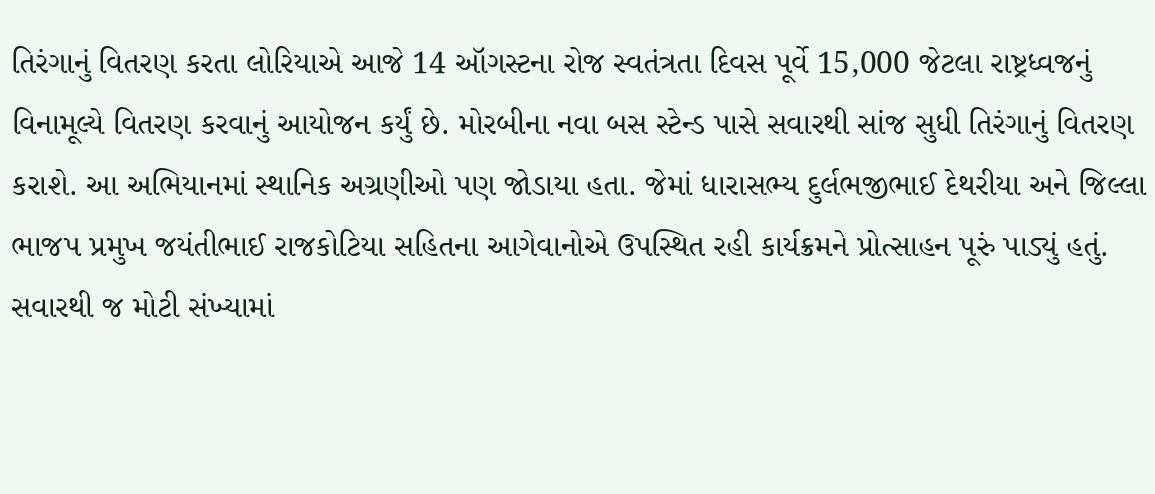તિરંગાનું વિતરણ કરતા લોરિયાએ આજે 14 ઑગસ્ટના રોજ સ્વતંત્રતા દિવસ પૂર્વે 15,000 જેટલા રાષ્ટ્રધ્વજનું વિનામૂલ્યે વિતરણ કરવાનું આયોજન કર્યું છે. મોરબીના નવા બસ સ્ટેન્ડ પાસે સવારથી સાંજ સુધી તિરંગાનું વિતરણ કરાશે. આ અભિયાનમાં સ્થાનિક અગ્રણીઓ પણ જોડાયા હતા. જેમાં ધારાસભ્ય દુર્લભજીભાઈ દેથરીયા અને જિલ્લા ભાજપ પ્રમુખ જયંતીભાઈ રાજકોટિયા સહિતના આગેવાનોએ ઉપસ્થિત રહી કાર્યક્રમને પ્રોત્સાહન પૂરું પાડ્યું હતું. સવારથી જ મોટી સંખ્યામાં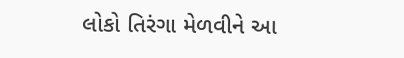લોકો તિરંગા મેળવીને આ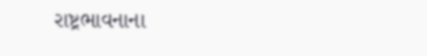રાષ્ટ્રભાવનાના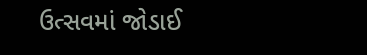ઉત્સવમાં જોડાઈ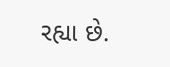રહ્યા છે.